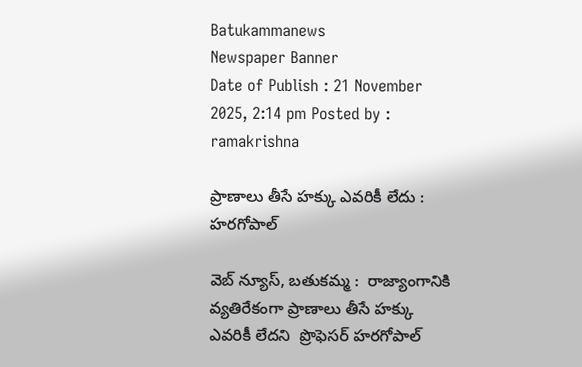Batukammanews
Newspaper Banner
Date of Publish : 21 November 2025, 2:14 pm Posted by : ramakrishna

ప్రాణాలు తీసే హక్కు ఎవరికీ లేదు : హరగోపాల్

వెబ్ న్యూస్, బతుకమ్మ :  రాజ్యాంగానికి వ్యతిరేకంగా ప్రాణాలు తీసే హక్కు ఎవరికీ లేదని  ప్రొఫెసర్ హరగోపాల్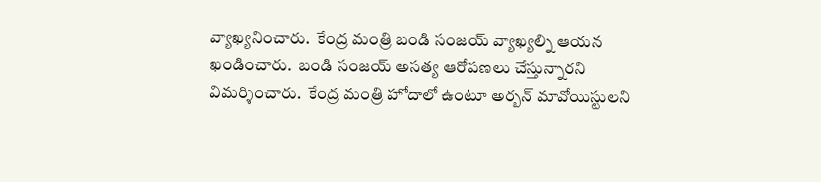వ్యాఖ్యనించారు.  కేంద్ర మంత్రి బండి సంజయ్ వ్యాఖ్యల్ని ఆయన  ఖండించారు.  బండి సంజయ్ అసత్య ఆరోపణలు చేస్తున్నారని విమర్శించారు.  కేంద్ర మంత్రి హోదాలో ఉంటూ అర్బన్ మావోయిస్టులని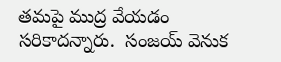తమపై ముద్ర వేయడం సరికాదన్నారు.  సంజయ్ వెనుక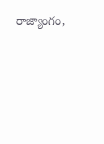రాజ్యాంగం,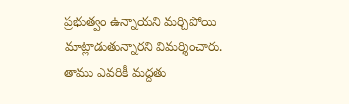ప్రభుత్వం ఉన్నాయని మర్చిపోయి మాట్లాడుతున్నారని విమర్శించారు.  తాము ఎవరికీ మద్దతు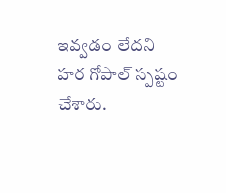ఇవ్వడం లేదని హర గోపాల్ స్పష్టం చేశారు.